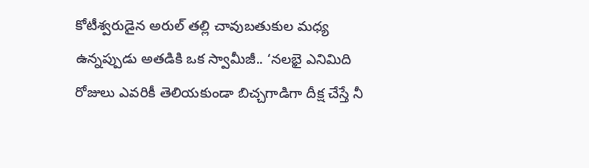కోటీశ్వరుడైన అరుల్ తల్లి చావుబతుకుల మధ్య ఉన్నప్పుడు అతడికి ఒక స్వామీజీ.. ‘నలభై ఎనిమిది రోజులు ఎవరికీ తెలియకుండా బిచ్చగాడిగా దీక్ష చేస్తే నీ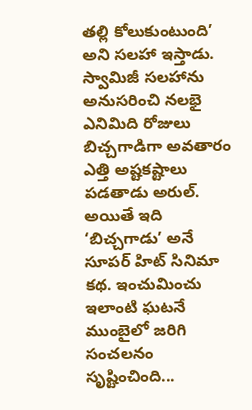తల్లి కోలుకుంటుంది’ అని సలహా ఇస్తాడు. స్వామిజీ సలహాను అనుసరించి నలభై ఎనిమిది రోజులు బిచ్చగాడిగా అవతారం ఎత్తి అష్టకష్టాలు పడతాడు అరుల్. అయితే ఇది ‘బిచ్చగాడు’ అనే సూపర్ హిట్ సినిమా కథ. ఇంచుమించు ఇలాంటి ఘటనే ముంబైలో జరిగి సంచలనం సృష్టించింది...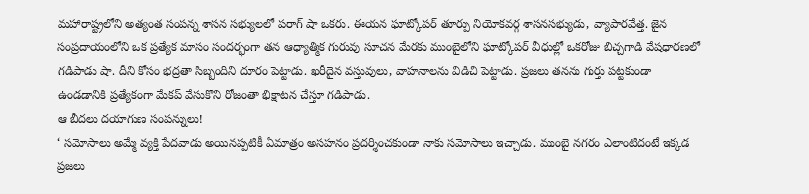మహారాష్ట్రలోని అత్యంత సంపన్న శాసన సభ్యులలో పరాగ్ షా ఒకరు. ఈయన ఘాట్కోపర్ తూర్పు నియోకవర్గ శాసనసభ్యుడు, వ్యాపారవేత్త. జైన సంప్రదాయంలోని ఒక ప్రత్యేక మాసం సందర్భంగా తన ఆధ్యాత్మిక గురువు సూచన మేరకు ముంబైలోని ఘాట్కోపర్ వీధుల్లో ఒకరోజు బిచ్చగాడి వేషధారణలో గడిపాడు షా. దీని కోసం భద్రతా సిబ్బందిని దూరం పెట్టాడు. ఖరీదైన వస్తువులు, వాహనాలను విడిచి పెట్టాడు. ప్రజలు తనను గుర్తు పట్టకుండా ఉండడానికి ప్రత్యేకంగా మేకప్ వేసుకొని రోజంతా భిక్షాటన చేస్తూ గడిపాడు.
ఆ బీదలు దయాగుణ సంపన్నులు!
‘ సమోసాలు అమ్మే వ్యక్తి పేదవాడు అయినప్పటికీ ఏమాత్రం అసహనం ప్రదర్శించకుండా నాకు సమోసాలు ఇచ్చాడు. ముంబై నగరం ఎలాంటిదంటే ఇక్కడ ప్రజలు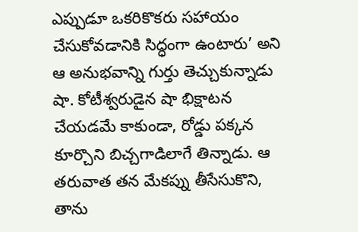ఎప్పుడూ ఒకరికొకరు సహాయం చేసుకోవడానికి సిద్ధంగా ఉంటారు’ అని ఆ అనుభవాన్ని గుర్తు తెచ్చుకున్నాడు షా. కోటీశ్వరుడైన షా భిక్షాటన చేయడమే కాకుండా, రోడ్డు పక్కన కూర్చొని బిచ్చగాడిలాగే తిన్నాడు. ఆ తరువాత తన మేకప్ను తీసేసుకొని, తాను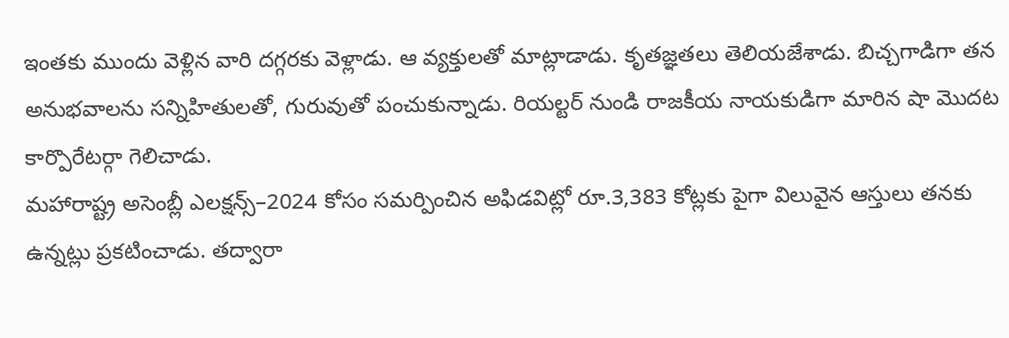ఇంతకు ముందు వెళ్లిన వారి దగ్గరకు వెళ్లాడు. ఆ వ్యక్తులతో మాట్లాడాడు. కృతజ్ఞతలు తెలియజేశాడు. బిచ్చగాడిగా తన అనుభవాలను సన్నిహితులతో, గురువుతో పంచుకున్నాడు. రియల్టర్ నుండి రాజకీయ నాయకుడిగా మారిన షా మొదట కార్పొరేటర్గా గెలిచాడు.
మహారాష్ట్ర అసెంబ్లీ ఎలక్షన్స్–2024 కోసం సమర్పించిన అఫిడవిట్లో రూ.3,383 కోట్లకు పైగా విలువైన ఆస్తులు తనకు ఉన్నట్లు ప్రకటించాడు. తద్వారా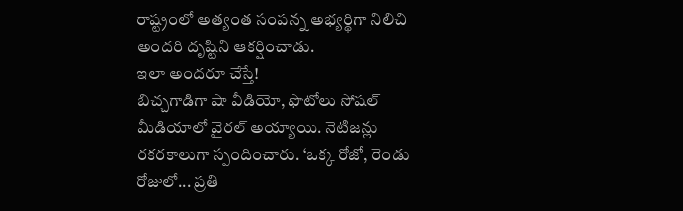రాష్ట్రంలో అత్యంత సంపన్న అభ్యర్థిగా నిలిచి అందరి దృష్టిని ఆకర్షించాడు.
ఇలా అందరూ చేస్తే!
బిచ్చగాడిగా షా వీడియో, ఫొటోలు సోషల్ మీడియాలో వైరల్ అయ్యాయి. నెటిజన్లు రకరకాలుగా స్పందించారు. ‘ఒక్క రోజో, రెండు రోజులో... ప్రతి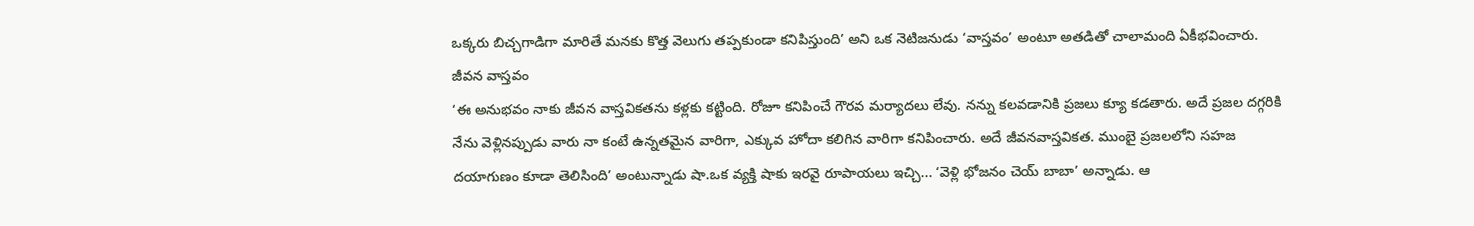ఒక్కరు బిచ్చగాడిగా మారితే మనకు కొత్త వెలుగు తప్పకుండా కనిపిస్తుంది’ అని ఒక నెటిజనుడు ‘వాస్తవం’ అంటూ అతడితో చాలామంది ఏకీభవించారు.
జీవన వాస్తవం
‘ఈ అనుభవం నాకు జీవన వాస్తవికతను కళ్లకు కట్టింది. రోజూ కనిపించే గౌరవ మర్యాదలు లేవు. నన్ను కలవడానికి ప్రజలు క్యూ కడతారు. అదే ప్రజల దగ్గరికి నేను వెళ్లినప్పుడు వారు నా కంటే ఉన్నతమైన వారిగా, ఎక్కువ హోదా కలిగిన వారిగా కనిపించారు. అదే జీవనవాస్తవికత. ముంబై ప్రజలలోని సహజ దయాగుణం కూడా తెలిసింది’ అంటున్నాడు షా.ఒక వ్యక్తి షాకు ఇరవై రూపాయలు ఇచ్చి... ‘వెళ్లి భోజనం చెయ్ బాబా’ అన్నాడు. ఆ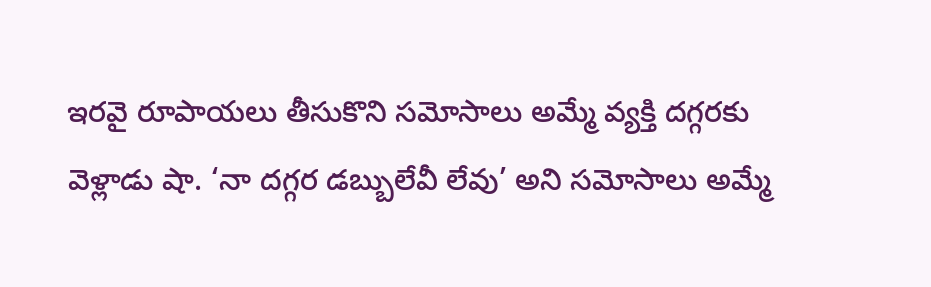ఇరవై రూపాయలు తీసుకొని సమోసాలు అమ్మే వ్యక్తి దగ్గరకు వెళ్లాడు షా. ‘నా దగ్గర డబ్బులేవీ లేవు’ అని సమోసాలు అమ్మే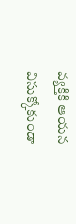వ్యక్తికి ఆయన విసుక్కోకుండా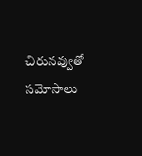చిరునవ్వుతో సమోసాలు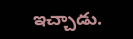ఇచ్చాడు.